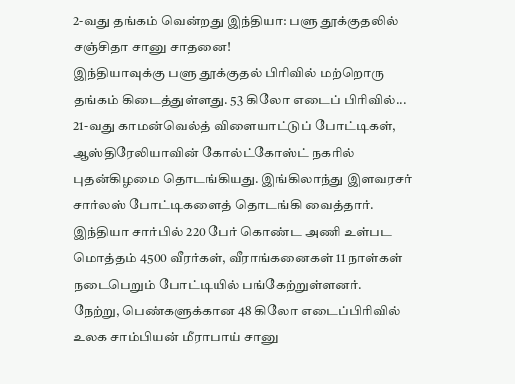2-வது தங்கம் வென்றது இந்தியா: பளு தூக்குதலில் சஞ்சிதா சானு சாதனை!
இந்தியாவுக்கு பளு தூக்குதல் பிரிவில் மற்றொரு தங்கம் கிடைத்துள்ளது. 53 கிலோ எடைப் பிரிவில்...
21-வது காமன்வெல்த் விளையாட்டுப் போட்டிகள், ஆஸ்திரேலியாவின் கோல்ட்கோஸ்ட் நகரில் புதன்கிழமை தொடங்கியது. இங்கிலாந்து இளவரசர் சார்லஸ் போட்டிகளைத் தொடங்கி வைத்தார். இந்தியா சார்பில் 220 பேர் கொண்ட அணி உள்பட மொத்தம் 4500 வீரர்கள், வீராங்கனைகள் 11 நாள்கள் நடைபெறும் போட்டியில் பங்கேற்றுள்ளனர்.
நேற்று, பெண்களுக்கான 48 கிலோ எடைப்பிரிவில் உலக சாம்பியன் மீராபாய் சானு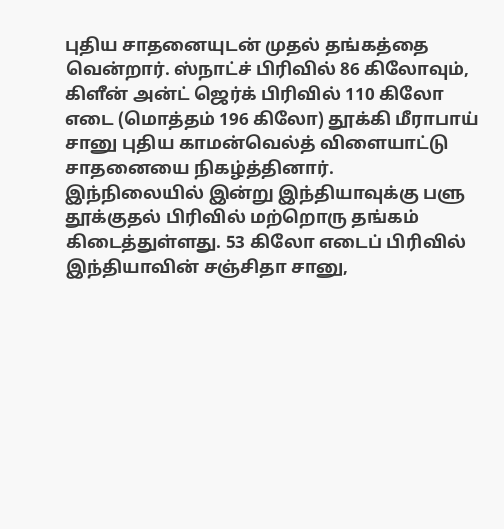புதிய சாதனையுடன் முதல் தங்கத்தை வென்றார். ஸ்நாட்ச் பிரிவில் 86 கிலோவும், கிளீன் அன்ட் ஜெர்க் பிரிவில் 110 கிலோ எடை (மொத்தம் 196 கிலோ) தூக்கி மீராபாய் சானு புதிய காமன்வெல்த் விளையாட்டு சாதனையை நிகழ்த்தினார்.
இந்நிலையில் இன்று இந்தியாவுக்கு பளு தூக்குதல் பிரிவில் மற்றொரு தங்கம் கிடைத்துள்ளது. 53 கிலோ எடைப் பிரிவில் இந்தியாவின் சஞ்சிதா சானு,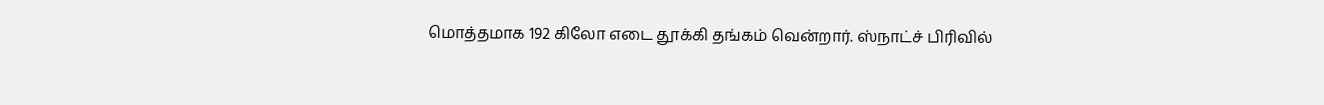மொத்தமாக 192 கிலோ எடை தூக்கி தங்கம் வென்றார். ஸ்நாட்ச் பிரிவில்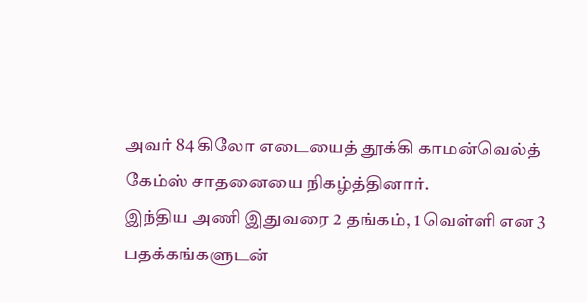அவர் 84 கிலோ எடையைத் தூக்கி காமன்வெல்த் கேம்ஸ் சாதனையை நிகழ்த்தினார்.
இந்திய அணி இதுவரை 2 தங்கம், 1 வெள்ளி என 3 பதக்கங்களுடன்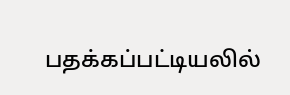பதக்கப்பட்டியலில்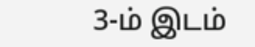3-ம் இடம்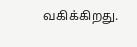வகிக்கிறது.